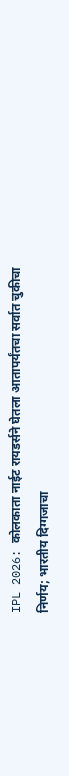IPL 2026: कोलकाता नाईट रायडर्सने घेतला आतापर्यंतचा सर्वात चुकीचा निर्णय; भारतीय दिग्गजाचा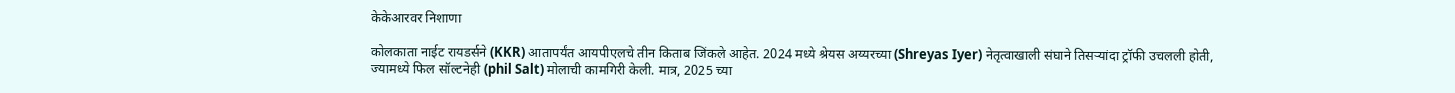केकेआरवर निशाणा

कोलकाता नाईट रायडर्सने (KKR) आतापर्यंत आयपीएलचे तीन किताब जिंकले आहेत. 2024 मध्ये श्रेयस अय्यरच्या (Shreyas Iyer) नेतृत्वाखाली संघाने तिसऱ्यांदा ट्रॉफी उचलली होती, ज्यामध्ये फिल सॉल्टनेही (phil Salt) मोलाची कामगिरी केली. मात्र, 2025 च्या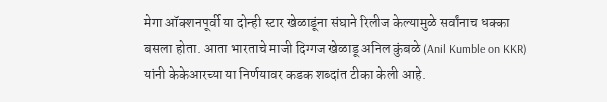मेगा ऑक्शनपूर्वी या दोन्ही स्टार खेळाडूंना संघाने रिलीज केल्यामुळे सर्वांनाच धक्का बसला होता. आता भारताचे माजी दिग्गज खेळाडू अनिल कुंबळे (Anil Kumble on KKR) यांनी केकेआरच्या या निर्णयावर कडक शब्दांत टीका केली आहे.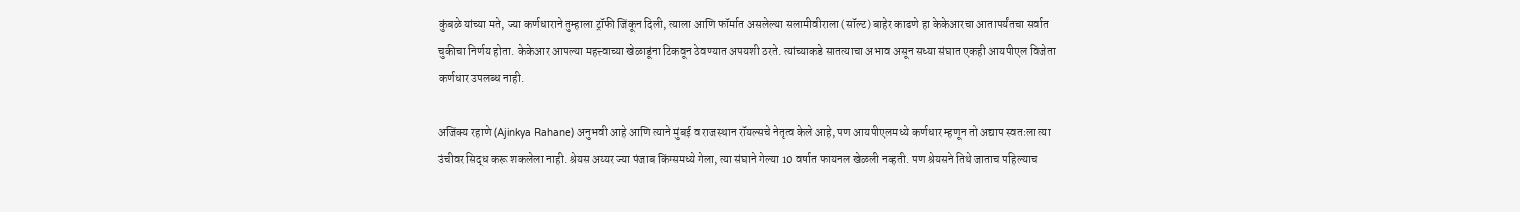कुंबळे यांच्या मते, ज्या कर्णधाराने तुम्हाला ट्रॉफी जिंकून दिली, त्याला आणि फॉर्मात असलेल्या सलामीवीराला (सॉल्ट) बाहेर काढणे हा केकेआरचा आतापर्यंतचा सर्वात चुकीचा निर्णय होता. केकेआर आपल्या महत्त्वाच्या खेळाडूंना टिकवून ठेवण्यात अपयशी ठरते. त्यांच्याकडे सातत्याचा अभाव असून सध्या संघात एकही आयपीएल विजेता कर्णधार उपलब्ध नाही.

अजिंक्य रहाणे (Ajinkya Rahane) अनुभवी आहे आणि त्याने मुंबई व राजस्थान रॉयल्सचे नेतृत्व केले आहे, पण आयपीएलमध्ये कर्णधार म्हणून तो अद्याप स्वतःला त्या उंचीवर सिद्ध करू शकलेला नाही. श्रेयस अय्यर ज्या पंजाब किंग्समध्ये गेला, त्या संघाने गेल्या 10 वर्षात फायनल खेळली नव्हती. पण श्रेयसने तिथे जाताच पहिल्याच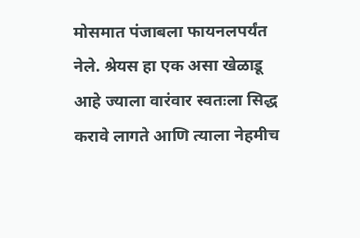मोसमात पंजाबला फायनलपर्यंत नेले. श्रेयस हा एक असा खेळाडू आहे ज्याला वारंवार स्वतःला सिद्ध करावे लागते आणि त्याला नेहमीच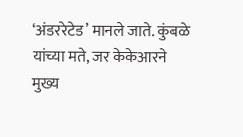‘अंडररेटेड’ मानले जाते. कुंबळे यांच्या मते, जर केकेआरने मुख्य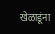खेळाडूंना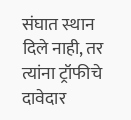संघात स्थान दिले नाही, तर त्यांना ट्रॉफीचे दावेदार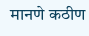मानणे कठीण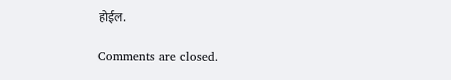होईल.

Comments are closed.